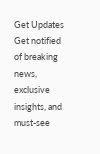Get Updates
Get notified of breaking news, exclusive insights, and must-see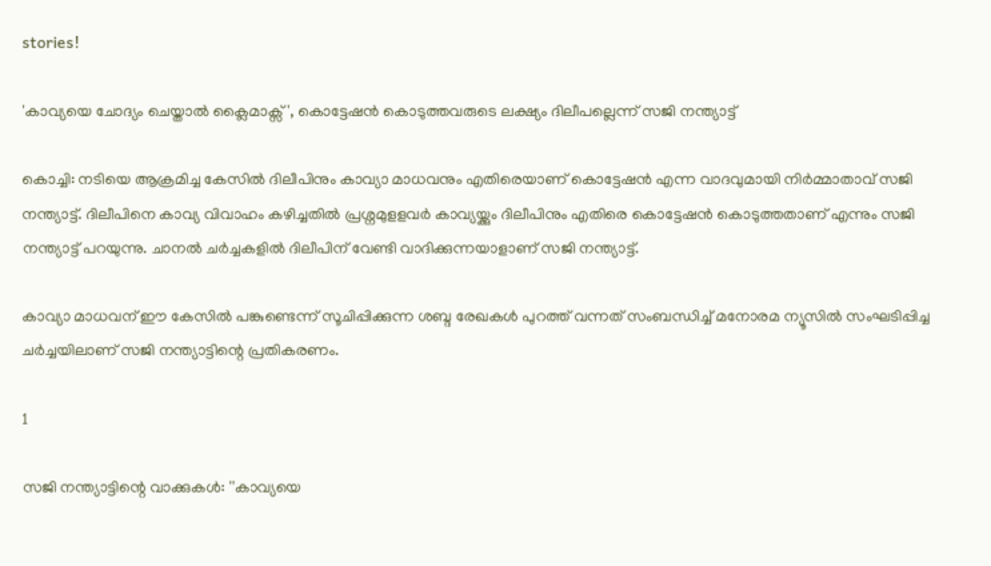stories!

'കാവ്യയെ ചോദ്യം ചെയ്താൽ ക്ലൈമാക്സ്', കൊട്ടേഷൻ കൊടുത്തവരുടെ ലക്ഷ്യം ദിലീപല്ലെന്ന് സജി നന്ത്യാട്ട്

കൊച്ചി: നടിയെ ആക്രമിച്ച കേസിൽ ദിലീപിനും കാവ്യാ മാധവനും എതിരെയാണ് കൊട്ടേഷൻ എന്ന വാദവുമായി നിർമ്മാതാവ് സജി നന്ത്യാട്ട്. ദിലീപിനെ കാവ്യ വിവാഹം കഴിച്ചതിൽ പ്രശ്നമുളളവർ കാവ്യയ്ക്കും ദിലീപിനും എതിരെ കൊട്ടേഷൻ കൊടുത്തതാണ് എന്നും സജി നന്ത്യാട്ട് പറയുന്നു. ചാനൽ ചർച്ചകളിൽ ദിലീപിന് വേണ്ടി വാദിക്കുന്നയാളാണ് സജി നന്ത്യാട്ട്.

കാവ്യാ മാധവന് ഈ കേസിൽ പങ്കുണ്ടെന്ന് സൂചിപ്പിക്കുന്ന ശബ്ദ രേഖകൾ പുറത്ത് വന്നത് സംബന്ധിച്ച് മനോരമ ന്യൂസിൽ സംഘടിപ്പിച്ച ചർച്ചയിലാണ് സജി നന്ത്യാട്ടിന്റെ പ്രതികരണം.

1

സജി നന്ത്യാട്ടിന്റെ വാക്കുകള്‍: ''കാവ്യയെ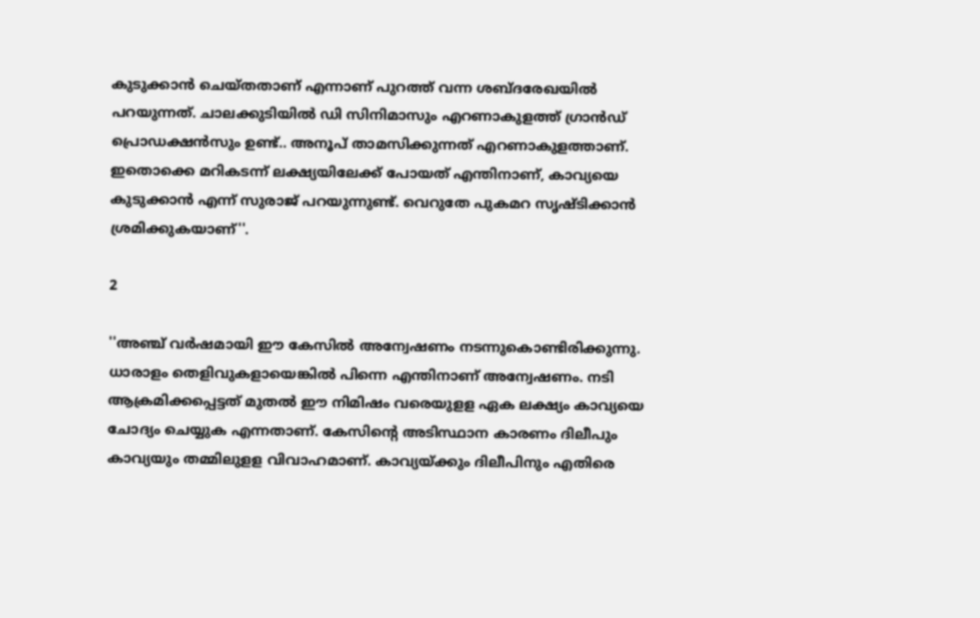കുടുക്കാന്‍ ചെയ്തതാണ് എന്നാണ് പുറത്ത് വന്ന ശബ്ദരേഖയില്‍ പറയുന്നത്. ചാലക്കുടിയില്‍ ഡി സിനിമാസും എറണാകുളത്ത് ഗ്രാന്‍ഡ് പ്രൊഡക്ഷന്‍സും ഉണ്ട്.. അനൂപ് താമസിക്കുന്നത് എറണാകുളത്താണ്. ഇതൊക്കെ മറികടന്ന് ലക്ഷ്യയിലേക്ക് പോയത് എന്തിനാണ്, കാവ്യയെ കുടുക്കാന്‍ എന്ന് സുരാജ് പറയുന്നുണ്ട്. വെറുതേ പുകമറ സൃഷ്ടിക്കാന്‍ ശ്രമിക്കുകയാണ്''.

2

''അഞ്ച് വര്‍ഷമായി ഈ കേസില്‍ അന്വേഷണം നടന്നുകൊണ്ടിരിക്കുന്നു. ധാരാളം തെളിവുകളായെങ്കില്‍ പിന്നെ എന്തിനാണ് അന്വേഷണം. നടി ആക്രമിക്കപ്പെട്ടത് മുതല്‍ ഈ നിമിഷം വരെയുളള ഏക ലക്ഷ്യം കാവ്യയെ ചോദ്യം ചെയ്യുക എന്നതാണ്. കേസിന്റെ അടിസ്ഥാന കാരണം ദിലീപും കാവ്യയും തമ്മിലുളള വിവാഹമാണ്. കാവ്യയ്ക്കും ദിലീപിനും എതിരെ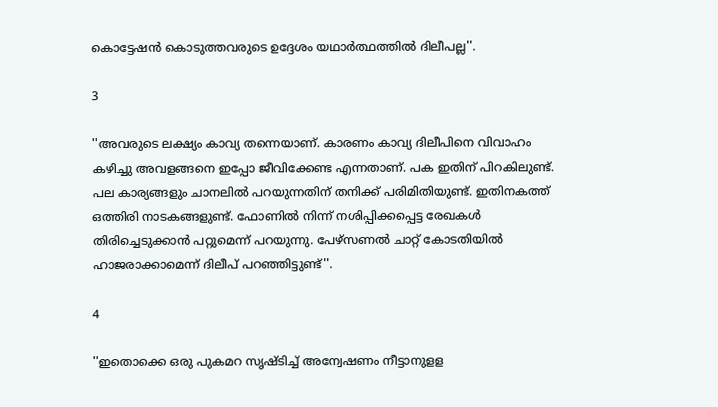കൊട്ടേഷന്‍ കൊടുത്തവരുടെ ഉദ്ദേശം യഥാര്‍ത്ഥത്തില്‍ ദിലീപല്ല''.

3

''അവരുടെ ലക്ഷ്യം കാവ്യ തന്നെയാണ്. കാരണം കാവ്യ ദിലീപിനെ വിവാഹം കഴിച്ചു അവളങ്ങനെ ഇപ്പോ ജീവിക്കേണ്ട എന്നതാണ്. പക ഇതിന് പിറകിലുണ്ട്. പല കാര്യങ്ങളും ചാനലില്‍ പറയുന്നതിന് തനിക്ക് പരിമിതിയുണ്ട്. ഇതിനകത്ത് ഒത്തിരി നാടകങ്ങളുണ്ട്. ഫോണില്‍ നിന്ന് നശിപ്പിക്കപ്പെട്ട രേഖകള്‍ തിരിച്ചെടുക്കാന്‍ പറ്റുമെന്ന് പറയുന്നു. പേഴ്‌സണല്‍ ചാറ്റ് കോടതിയില്‍ ഹാജരാക്കാമെന്ന് ദിലീപ് പറഞ്ഞിട്ടുണ്ട്''.

4

''ഇതൊക്കെ ഒരു പുകമറ സൃഷ്ടിച്ച് അന്വേഷണം നീട്ടാനുളള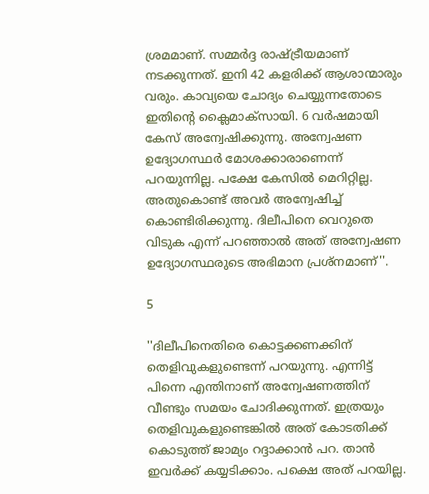ശ്രമമാണ്. സമ്മര്‍ദ്ദ രാഷ്ട്രീയമാണ് നടക്കുന്നത്. ഇനി 42 കളരിക്ക് ആശാന്മാരും വരും. കാവ്യയെ ചോദ്യം ചെയ്യുന്നതോടെ ഇതിന്റെ ക്ലൈമാക്‌സായി. 6 വര്‍ഷമായി കേസ് അന്വേഷിക്കുന്നു. അന്വേഷണ ഉദ്യോഗസ്ഥര്‍ മോശക്കാരാണെന്ന് പറയുന്നില്ല. പക്ഷേ കേസില്‍ മെറിറ്റില്ല. അതുകൊണ്ട് അവര്‍ അന്വേഷിച്ച് കൊണ്ടിരിക്കുന്നു. ദിലീപിനെ വെറുതെ വിടുക എന്ന് പറഞ്ഞാല്‍ അത് അന്വേഷണ ഉദ്യോഗസ്ഥരുടെ അഭിമാന പ്രശ്‌നമാണ്''.

5

''ദിലീപിനെതിരെ കൊട്ടക്കണക്കിന് തെളിവുകളുണ്ടെന്ന് പറയുന്നു. എന്നിട്ട് പിന്നെ എന്തിനാണ് അന്വേഷണത്തിന് വീണ്ടും സമയം ചോദിക്കുന്നത്. ഇത്രയും തെളിവുകളുണ്ടെങ്കില്‍ അത് കോടതിക്ക് കൊടുത്ത് ജാമ്യം റദ്ദാക്കാന്‍ പറ. താന്‍ ഇവര്‍ക്ക് കയ്യടിക്കാം. പക്ഷെ അത് പറയില്ല.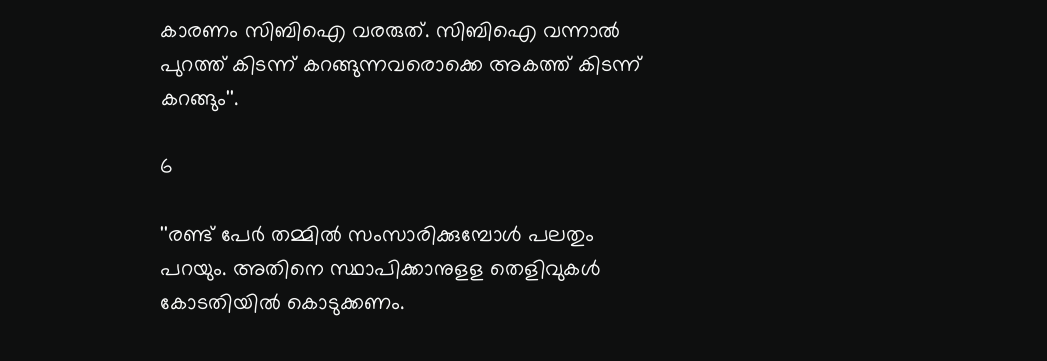കാരണം സിബിഐ വരരുത്. സിബിഐ വന്നാല്‍ പുറത്ത് കിടന്ന് കറങ്ങുന്നവരൊക്കെ അകത്ത് കിടന്ന് കറങ്ങും''.

6

''രണ്ട് പേര്‍ തമ്മില്‍ സംസാരിക്കുമ്പോള്‍ പലതും പറയും. അതിനെ സ്ഥാപിക്കാനുളള തെളിവുകള്‍ കോടതിയില്‍ കൊടുക്കണം.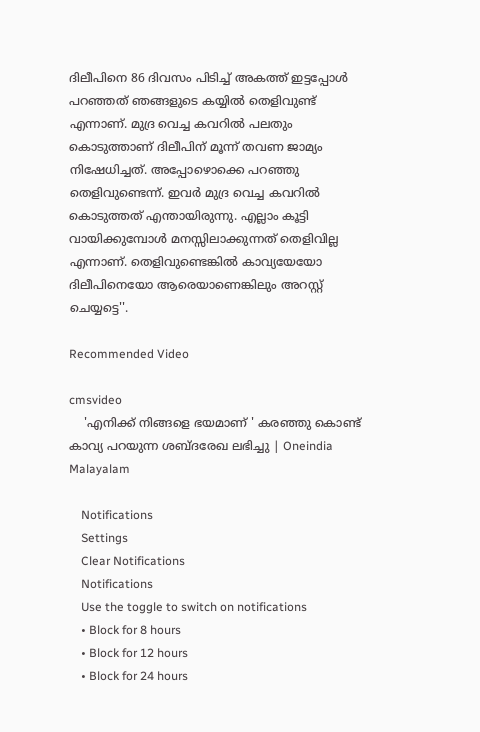ദിലീപിനെ 86 ദിവസം പിടിച്ച് അകത്ത് ഇട്ടപ്പോള്‍ പറഞ്ഞത് ഞങ്ങളുടെ കയ്യില്‍ തെളിവുണ്ട് എന്നാണ്. മുദ്ര വെച്ച കവറില്‍ പലതും കൊടുത്താണ് ദിലീപിന് മൂന്ന് തവണ ജാമ്യം നിഷേധിച്ചത്. അപ്പോഴൊക്കെ പറഞ്ഞു തെളിവുണ്ടെന്ന്. ഇവര്‍ മുദ്ര വെച്ച കവറില്‍ കൊടുത്തത് എന്തായിരുന്നു. എല്ലാം കൂട്ടി വായിക്കുമ്പോള്‍ മനസ്സിലാക്കുന്നത് തെളിവില്ല എന്നാണ്. തെളിവുണ്ടെങ്കില്‍ കാവ്യയേയോ ദിലീപിനെയോ ആരെയാണെങ്കിലും അറസ്റ്റ് ചെയ്യട്ടെ''.

Recommended Video

cmsvideo
    'എനിക്ക് നിങ്ങളെ ഭയമാണ് ' കരഞ്ഞു കൊണ്ട്‌ കാവ്യ പറയുന്ന ശബ്ദരേഖ ലഭിച്ചു | Oneindia Malayalam

    Notifications
    Settings
    Clear Notifications
    Notifications
    Use the toggle to switch on notifications
    • Block for 8 hours
    • Block for 12 hours
    • Block for 24 hours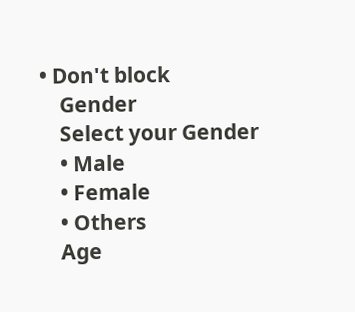• Don't block
    Gender
    Select your Gender
    • Male
    • Female
    • Others
    Age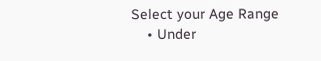Select your Age Range
    • Under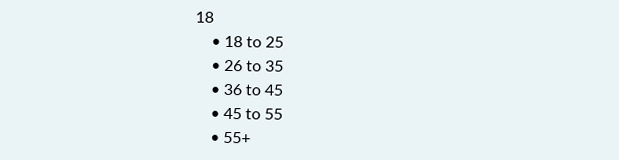18
    • 18 to 25
    • 26 to 35
    • 36 to 45
    • 45 to 55
    • 55+